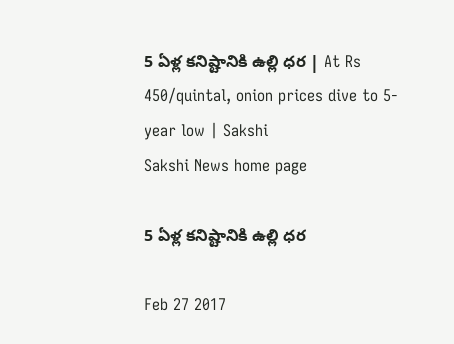5 ఏళ్ల కనిష్టానికి ఉల్లి ధర | At Rs 450/quintal, onion prices dive to 5-year low | Sakshi
Sakshi News home page

5 ఏళ్ల కనిష్టానికి ఉల్లి ధర

Feb 27 2017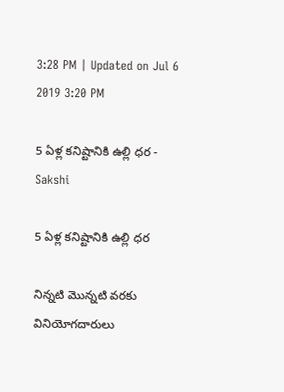3:28 PM | Updated on Jul 6 2019 3:20 PM

5 ఏళ్ల కనిష్టానికి ఉల్లి ధర - Sakshi

5 ఏళ్ల కనిష్టానికి ఉల్లి ధర

నిన్నటి మొన్నటి వరకు వినియోగదారులు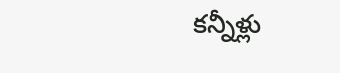కన్నీళ్లు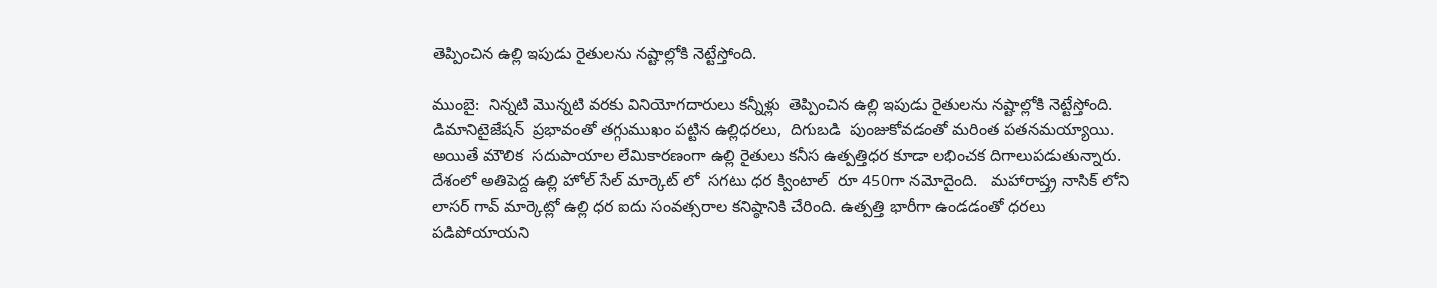తెప్పించిన ఉల్లి ఇపుడు రైతులను నష్టాల్లోకి నెట్టే‍స్తోంది.

ముంబై:  నిన్నటి మొన్నటి వరకు వినియోగదారులు కన్నీళ్లు  తెప్పించిన ఉల్లి ఇపుడు రైతులను నష్టాల్లోకి నెట్టే‍స్తోంది.  డిమానిటైజేషన్‌  ప్రభావంతో తగ్గుముఖం పట్టిన ఉల్లిధరలు,  దిగుబడి  పుంజుకోవడంతో మరింత పతనమయ్యాయి.   అయితే మౌలిక  సదుపాయాల లేమికారణంగా ఉల్లి రైతులు కనీస ఉత్పత్తిధర కూడా లభించక దిగాలుపడుతున్నారు. దేశంలో అతిపెద్ద ఉల్లి హోల్ సేల్ మార్కెట్‌ లో  సగటు ధర క్వింటాల్  రూ 450గా నమోదైంది.   మహారాష్త్ర నాసిక్ లోని లాసర్ గావ్ మార్కెట్లో ఉల్లి ధర ఐదు సంవత్సరాల కనిష్ఠానికి చేరింది. ఉత్పత్తి భారీగా ఉండడంతో ధరలు పడిపోయాయని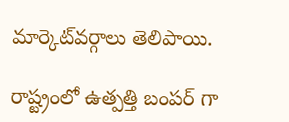మార్కెట్‌వర్గాలు తెలిపాయి.

రాష్ట్రంలో ఉత్పత్తి బంపర్‌ గా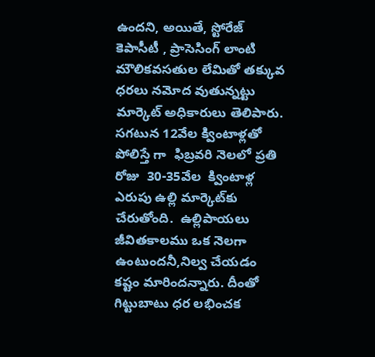ఉందని, అయితే, స్టోరేజ్‌  కెపాసీటీ , ప్రాసెసింగ్ లాంటి మౌలికవసతుల లేమితో తక్కువ ధరలు నమోద వుతున్నట్టు  మార్కెట్‌ అధికారులు తెలిపారు.  సగటున 12వేల క్వింటాళ్లతో పోలిస్తే గా  ఫిబ్రవరి నెలలో ప్రతి రోజు  30-35వేల  క్వింటాళ్ల  ఎరుపు ఉల్లి మార్కెట్‌కు చేరుతోంది.  ఉల్లిపాయలు జీవితకాలము ఒక నెలగా ఉంటుందనీ,నిల్వ చేయడం కష్టం మారిందన్నారు. దీంతో  గిట్టుబాటు ధర లభించక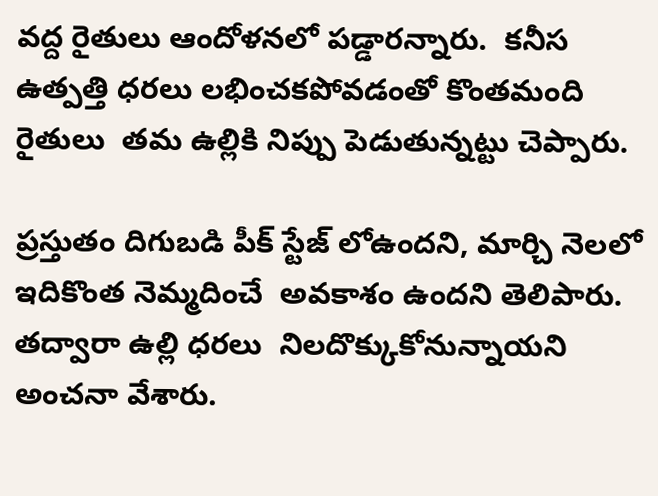వద్ద రైతులు ఆందోళనలో పడ్డారన్నారు.  కనీస ఉత్పత్తి ధరలు లభించకపోవడంతో కొంతమంది రైతులు  తమ ఉల్లికి నిప్పు పెడుతున్నట్టు చెప్పారు.

ప్రస్తుతం దిగుబడి పీక్‌ స్టేజ్‌ లోఉందని, మార్చి నెలలో ఇదికొంత నెమ్మదించే  అవకాశం ఉందని తెలిపారు. తద్వారా ఉల్లి ధరలు  నిలదొక్కుకోనున్నాయని అంచనా వేశారు.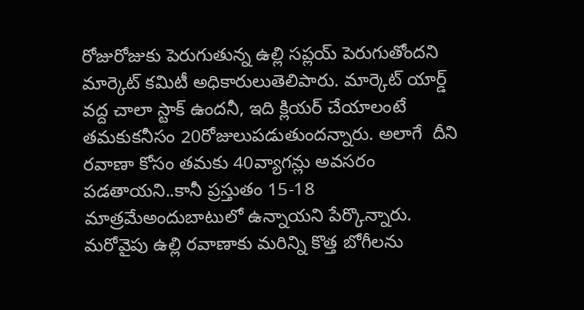రోజురోజుకు పెరుగుతున్న ఉల్లి సప్లయ్‌ పెరుగుతోందని మార్కెట్‌ కమిటీ అధికారులుతెలిపారు. మార్కెట్ యార్డ్ వద్ద చాలా స్టాక్ ఉందనీ, ఇది క్లియర్‌ చేయాలంటే తమకుకనీసం 20రోజులుపడుతుందన్నారు. అలాగే  దీని రవాణా కోసం తమకు 40వ్యాగన్లు అవసరం పడతాయని..కానీ ప్రస్తుతం 15-18 మాత్రమేఅందుబాటులో ఉన్నాయని పేర్కొన్నారు. మరోవైపు ఉల్లి రవాణాకు మరిన్ని కొత్త బోగీలను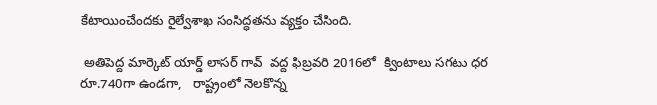కేటాయించేందకు రైల్వేశాఖ సంసిద్ధతను వ్యక్తం చేసింది.

 అతిపెద్ద మార్కెట్ యార్డ్ లాసర్ గావ్  వద్ద ఫిబ్రవరి 2016లో  క్వింటాలు సగటు ధర రూ.740గా ఉండగా,   రాష్ట్రంలో నెలకొన్న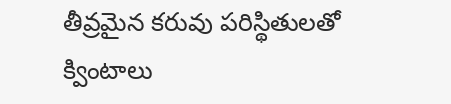తీవ్రమైన కరువు పరిస్థితులతో క్వింటాలు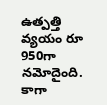ఉత్పత్తి వ్యయం రూ 950గా నమోదైంది.  కాగా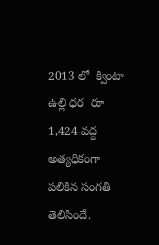2013 లో  క్వింటా ఉల్లి ధర  రూ 1,424 వద్ద అత్యధికంగా పలికిన సంగతి తెలిసిందే.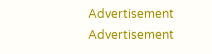Advertisement
Advertisement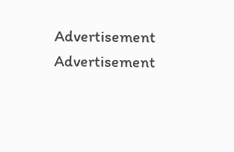Advertisement
Advertisement